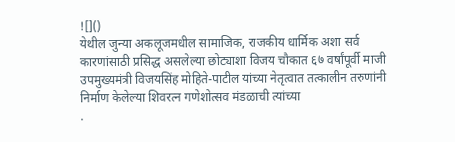![]()
येथील जुन्या अकलूजमधील सामाजिक, राजकीय धार्मिक अशा सर्व कारणांसाठी प्रसिद्ध असलेल्या छोट्याशा विजय चौकात ६७ वर्षांपूर्वी माजी उपमुख्यमंत्री विजयसिंह मोहिते-पाटील यांच्या नेतृत्वात तत्कालीन तरुणांनी निर्माण केलेल्या शिवरत्न गणेशोत्सव मंडळाची त्यांच्या
.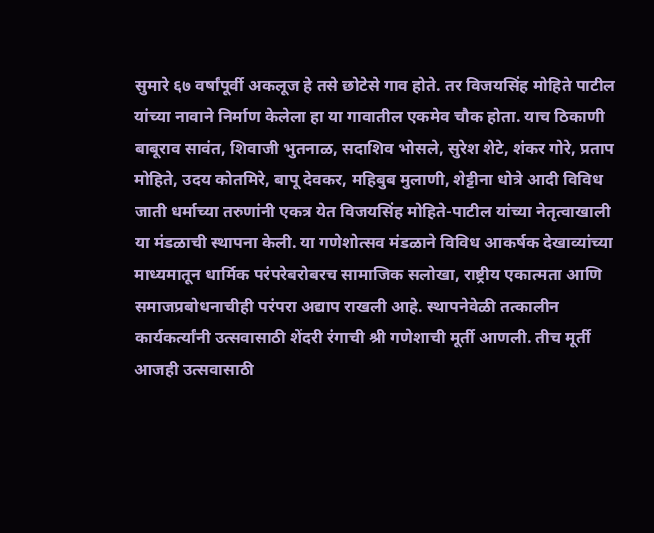सुमारे ६७ वर्षांपूर्वी अकलूज हे तसे छोटेसे गाव होते. तर विजयसिंह मोहिते पाटील यांच्या नावाने निर्माण केलेला हा या गावातील एकमेव चौक होता. याच ठिकाणी बाबूराव सावंत, शिवाजी भुतनाळ, सदाशिव भोसले, सुरेश शेटे, शंकर गोरे, प्रताप मोहिते, उदय कोतमिरे, बापू देवकर, महिबुब मुलाणी, शेट्टीना धोत्रे आदी विविध जाती धर्माच्या तरुणांनी एकत्र येत विजयसिंह मोहिते-पाटील यांच्या नेतृत्वाखाली या मंडळाची स्थापना केली. या गणेशोत्सव मंडळाने विविध आकर्षक देखाव्यांच्या माध्यमातून धार्मिक परंपरेबरोबरच सामाजिक सलोखा, राष्ट्रीय एकात्मता आणि समाजप्रबोधनाचीही परंपरा अद्याप राखली आहे. स्थापनेवेळी तत्कालीन कार्यकर्त्यांनी उत्सवासाठी शेंदरी रंगाची श्री गणेशाची मूर्ती आणली. तीच मूर्ती आजही उत्सवासाठी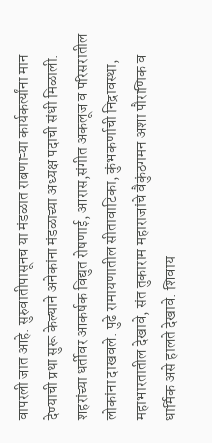वापरली जात आहे. सुरुवातीपासूनच या मंडळात राबणाऱ्या कार्यकर्त्यांना मान देण्याची प्रथा सुरू केल्याने अनेकांना मंडळाच्या अध्यक्ष पदाची संधी मिळाली.
शहरांच्या धर्तीवर आकर्षक विद्युत रोषणाई, आरास,संगीत अकलूज व परिसरातील लोकांना दाखवले. पुढे रामायणातील सीतावाटिका, कुंभकर्णाची निद्रावस्था, महाभारतातील देखावे, संत तुकाराम महाराजांचे वैकुंठगमन अशा पौराणिक व धार्मिक असे हालते देखावे. शिवाय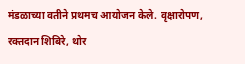मंडळाच्या वतीने प्रथमच आयोजन केले. वृक्षारोपण, रक्तदान शिबिरे, थोर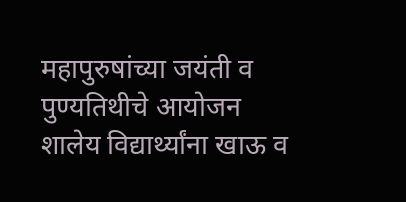महापुरुषांच्या जयंती व पुण्यतिथीचे आयोजन शालेय विद्यार्थ्यांना खाऊ व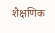शैक्षणिक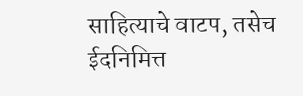साहित्याचे वाटप, तसेच ईदनिमित्त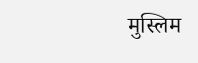मुस्लिम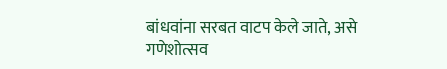बांधवांना सरबत वाटप केले जाते, असे
गणेशोत्सव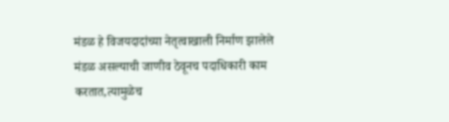मंडळ हे विजयदादांच्या नेतृत्वाखाली निर्माण झालेले मंडळ असल्याची जाणीव ठेवूनच पदाधिकारी काम करतात,त्यामुळेच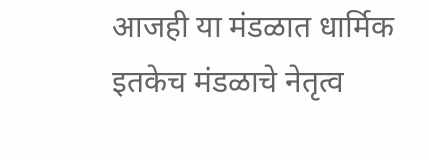आजही या मंडळात धार्मिक इतकेच मंडळाचे नेतृत्व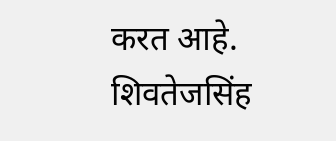करत आहे. शिवतेजसिंह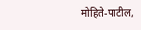मोहिते-पाटील,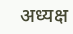अध्यक्ष